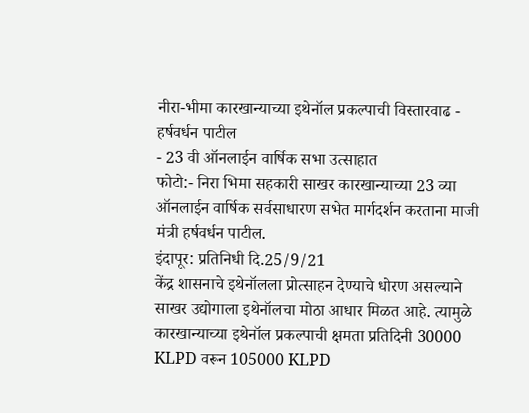नीरा-भीमा कारखान्याच्या इथेनॉल प्रकल्पाची विस्तारवाढ - हर्षवर्धन पाटील
- 23 वी ऑनलाईन वार्षिक सभा उत्साहात
फोटो:- निरा भिमा सहकारी साखर कारखान्याच्या 23 व्या ऑनलाईन वार्षिक सर्वसाधारण सभेत मार्गदर्शन करताना माजी मंत्री हर्षवर्धन पाटील.
इंदापूर: प्रतिनिधी दि.25/9/21
केंद्र शासनाचे इथेनॉलला प्रोत्साहन देण्याचे धोरण असल्याने साखर उद्योगाला इथेनॉलचा मोठा आधार मिळत आहे. त्यामुळे कारखान्याच्या इथेनॉल प्रकल्पाची क्षमता प्रतिदिनी 30000 KLPD वरून 105000 KLPD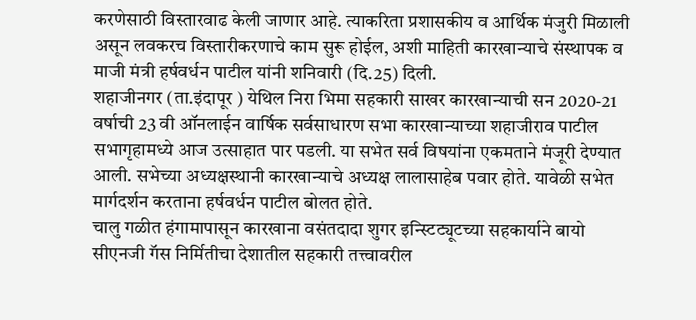करणेसाठी विस्तारवाढ केली जाणार आहे. त्याकरिता प्रशासकीय व आर्थिक मंजुरी मिळाली असून लवकरच विस्तारीकरणाचे काम सुरू होईल, अशी माहिती कारखान्याचे संस्थापक व माजी मंत्री हर्षवर्धन पाटील यांनी शनिवारी (दि.25) दिली.
शहाजीनगर (ता.इंदापूर ) येथिल निरा भिमा सहकारी साखर कारखान्याची सन 2020-21 वर्षाची 23 वी ऑनलाईन वार्षिक सर्वसाधारण सभा कारखान्याच्या शहाजीराव पाटील सभागृहामध्ये आज उत्साहात पार पडली. या सभेत सर्व विषयांना एकमताने मंजूरी देण्यात आली. सभेच्या अध्यक्षस्थानी कारखान्याचे अध्यक्ष लालासाहेब पवार होते. यावेळी सभेत मार्गदर्शन करताना हर्षवर्धन पाटील बोलत होते.
चालु गळीत हंगामापासून कारखाना वसंतदादा शुगर इन्स्टिट्यूटच्या सहकार्याने बायो सीएनजी गॅस निर्मितीचा देशातील सहकारी तत्त्वावरील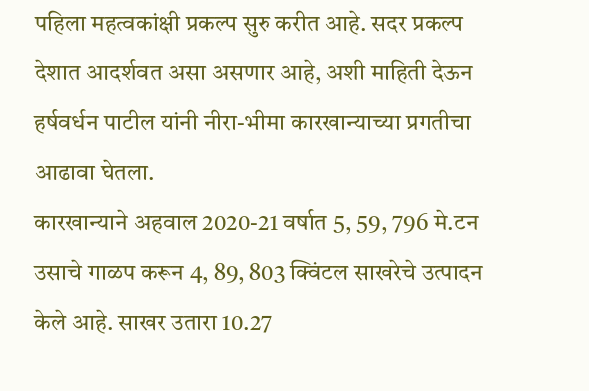पहिला महत्वकांक्षी प्रकल्प सुरु करीत आहे. सदर प्रकल्प देशात आदर्शवत असा असणार आहे, अशी माहिती देऊन हर्षवर्धन पाटील यांनी नीरा-भीमा कारखान्याच्या प्रगतीचा आढावा घेतला.
कारखान्याने अहवाल 2020-21 वर्षात 5, 59, 796 मे.टन उसाचे गाळप करून 4, 89, 803 क्विंटल साखरेचे उत्पादन केले आहे. साखर उतारा 10.27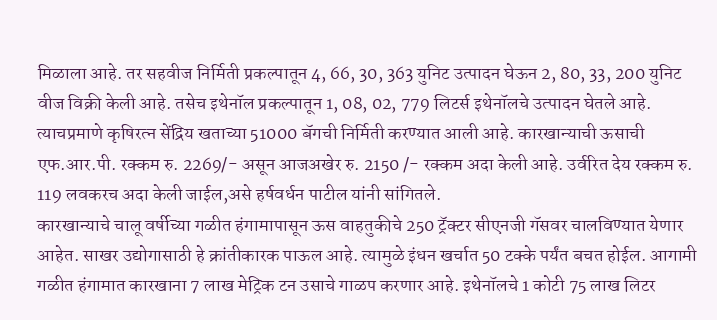मिळाला आहे. तर सहवीज निर्मिती प्रकल्पातून 4, 66, 30, 363 युनिट उत्पादन घेऊन 2, 80, 33, 200 युनिट वीज विक्री केली आहे. तसेच इथेनॉल प्रकल्पातून 1, 08, 02, 779 लिटर्स इथेनॉलचे उत्पादन घेतले आहे. त्याचप्रमाणे कृषिरत्न सेंद्रिय खताच्या 51000 बॅगची निर्मिती करण्यात आली आहे. कारखान्याची ऊसाची एफ.आर.पी. रक्कम रु. 2269/- असून आजअखेर रु. 2150 /- रक्कम अदा केली आहे. उर्वरित देय रक्कम रु. 119 लवकरच अदा केली जाईल,असे हर्षवर्धन पाटील यांनी सांगितले.
कारखान्याचे चालू वर्षीच्या गळीत हंगामापासून ऊस वाहतुकीचे 250 ट्रॅक्टर सीएनजी गॅसवर चालविण्यात येणार आहेत. साखर उद्योगासाठी हे क्रांतीकारक पाऊल आहे. त्यामुळे इंधन खर्चात 50 टक्के पर्यंत बचत होईल. आगामी गळीत हंगामात कारखाना 7 लाख मेट्रिक टन उसाचे गाळप करणार आहे. इथेनॉलचे 1 कोटी 75 लाख लिटर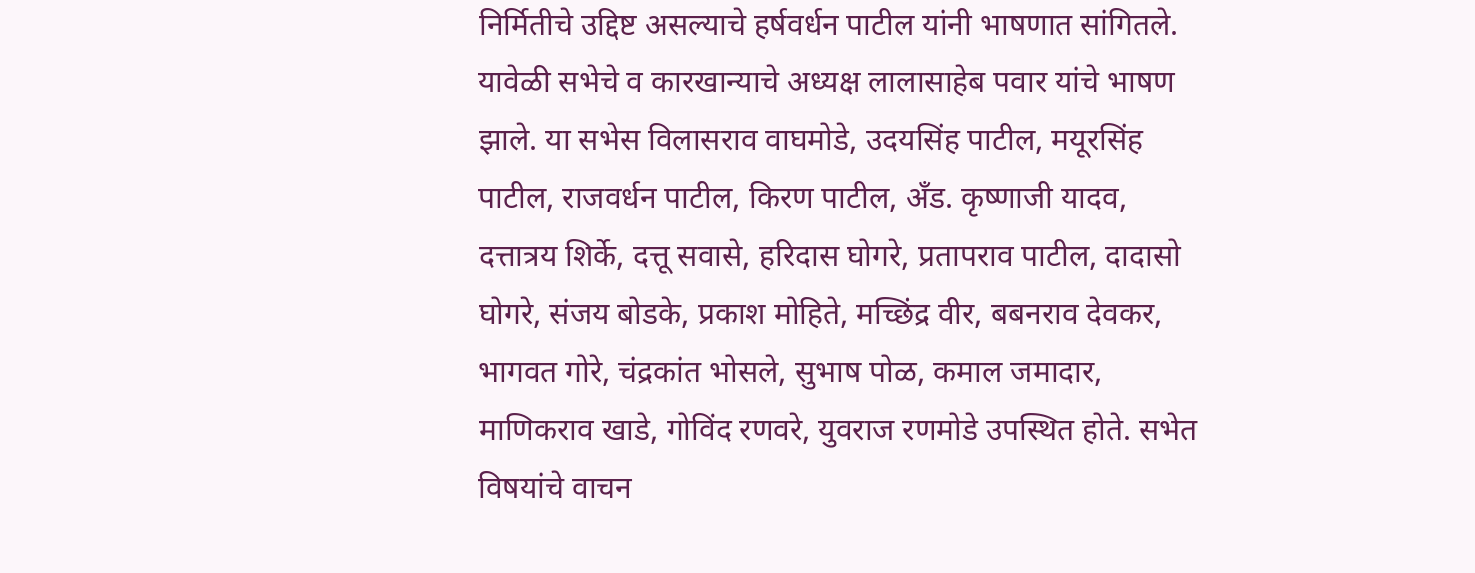निर्मितीचे उद्दिष्ट असल्याचे हर्षवर्धन पाटील यांनी भाषणात सांगितले.
यावेळी सभेचे व कारखान्याचे अध्यक्ष लालासाहेब पवार यांचे भाषण झाले. या सभेस विलासराव वाघमोडे, उदयसिंह पाटील, मयूरसिंह पाटील, राजवर्धन पाटील, किरण पाटील, अँड. कृष्णाजी यादव, दत्तात्रय शिर्के, दत्तू सवासे, हरिदास घोगरे, प्रतापराव पाटील, दादासो घोगरे, संजय बोडके, प्रकाश मोहिते, मच्छिंद्र वीर, बबनराव देवकर, भागवत गोरे, चंद्रकांत भोसले, सुभाष पोळ, कमाल जमादार, माणिकराव खाडे, गोविंद रणवरे, युवराज रणमोडे उपस्थित होते. सभेत विषयांचे वाचन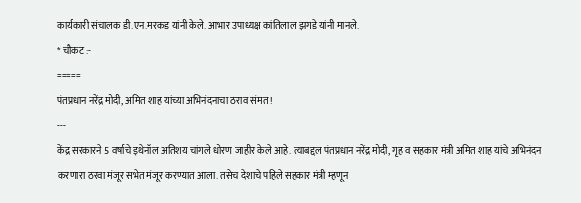कार्यकारी संचालक डी.एन.मरकड यांनी केले. आभार उपाध्यक्ष कांतिलाल झगडे यांनी मानले.
* चौकट :-
=====
पंतप्रधान नरेंद्र मोदी, अमित शाह यांच्या अभिनंदनाचा ठराव संमत !
---
केंद्र सरकारने 5 वर्षाचे इथेनॉल अतिशय चांगले धोरण जाहीर केले आहे. त्याबद्दल पंतप्रधान नरेंद्र मोदी, गृह व सहकार मंत्री अमित शाह यांचे अभिनंदन करणारा ठरवा मंजूर सभेत मंजूर करण्यात आला. तसेच देशाचे पहिले सहकार मंत्री म्हणून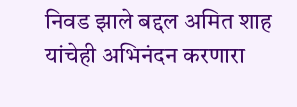निवड झाले बद्दल अमित शाह यांचेही अभिनंदन करणारा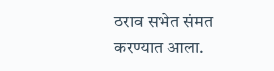ठराव सभेत संमत करण्यात आला.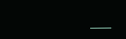___